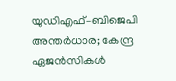യുഡിഎഫ്–ബിജെപി അന്തർധാര; കേന്ദ്ര ഏജൻസികൾ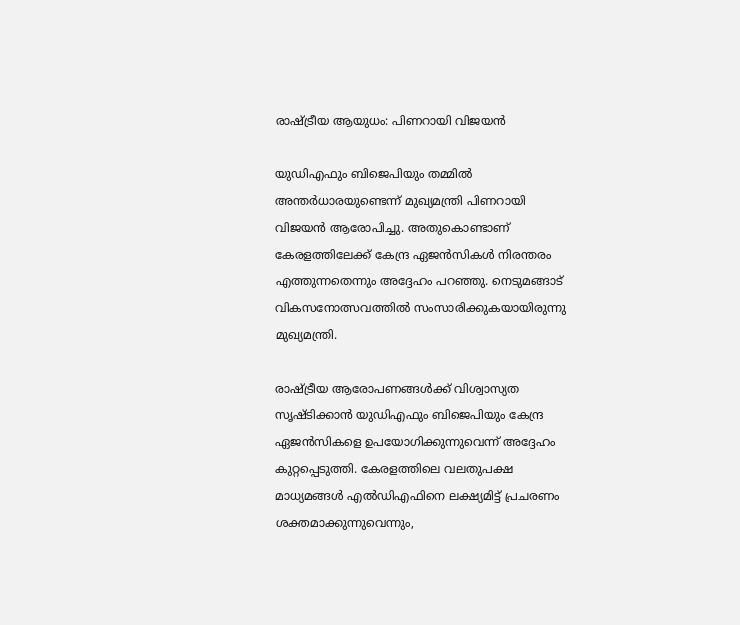രാഷ്ട്രീയ ആയുധം: പിണറായി വിജയൻ

യുഡിഎഫും ബിജെപിയും തമ്മിൽ അന്തർധാരയുണ്ടെന്ന് മുഖ്യമന്ത്രി പിണറായി വിജയൻ ആരോപിച്ചു. അതുകൊണ്ടാണ് കേരളത്തിലേക്ക് കേന്ദ്ര ഏജൻസികൾ നിരന്തരം എത്തുന്നതെന്നും അദ്ദേഹം പറഞ്ഞു. നെടുമങ്ങാട് വികസനോത്സവത്തിൽ സംസാരിക്കുകയായിരുന്നു മുഖ്യമന്ത്രി.

രാഷ്ട്രീയ ആരോപണങ്ങൾക്ക് വിശ്വാസ്യത സൃഷ്ടിക്കാൻ യുഡിഎഫും ബിജെപിയും കേന്ദ്ര ഏജൻസികളെ ഉപയോഗിക്കുന്നുവെന്ന് അദ്ദേഹം കുറ്റപ്പെടുത്തി. കേരളത്തിലെ വലതുപക്ഷ മാധ്യമങ്ങൾ എൽഡിഎഫിനെ ലക്ഷ്യമിട്ട് പ്രചരണം ശക്തമാക്കുന്നുവെന്നും,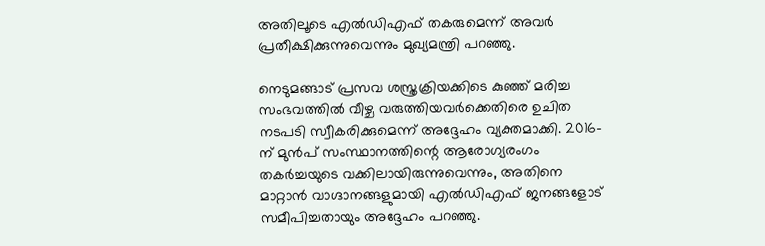അതിലൂടെ എൽഡിഎഫ് തകരുമെന്ന് അവർ പ്രതീക്ഷിക്കുന്നുവെന്നും മുഖ്യമന്ത്രി പറഞ്ഞു.

നെടുമങ്ങാട് പ്രസവ ശസ്ത്രക്രിയക്കിടെ കുഞ്ഞ് മരിച്ച സംഭവത്തിൽ വീഴ്ച വരുത്തിയവർക്കെതിരെ ഉചിത നടപടി സ്വീകരിക്കുമെന്ന് അദ്ദേഹം വ്യക്തമാക്കി. 2016-ന് മുൻപ് സംസ്ഥാനത്തിന്റെ ആരോഗ്യരംഗം തകർച്ചയുടെ വക്കിലായിരുന്നുവെന്നും, അതിനെ മാറ്റാൻ വാഗ്ദാനങ്ങളുമായി എൽഡിഎഫ് ജനങ്ങളോട് സമീപിച്ചതായും അദ്ദേഹം പറഞ്ഞു.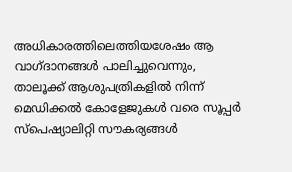അധികാരത്തിലെത്തിയശേഷം ആ വാഗ്ദാനങ്ങൾ പാലിച്ചുവെന്നും, താലൂക്ക് ആശുപത്രികളിൽ നിന്ന് മെഡിക്കൽ കോളേജുകൾ വരെ സൂപ്പർ സ്പെഷ്യാലിറ്റി സൗകര്യങ്ങൾ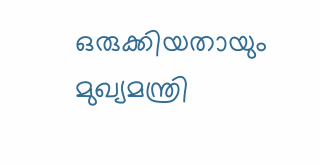ഒരുക്കിയതായും മുഖ്യമന്ത്രി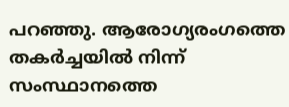പറഞ്ഞു. ആരോഗ്യരംഗത്തെ തകർച്ചയിൽ നിന്ന് സംസ്ഥാനത്തെ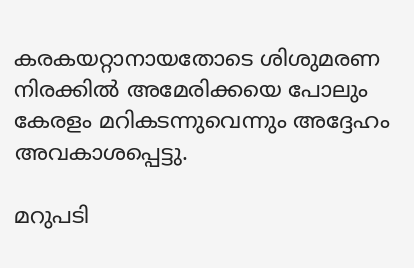കരകയറ്റാനായതോടെ ശിശുമരണ നിരക്കിൽ അമേരിക്കയെ പോലും കേരളം മറികടന്നുവെന്നും അദ്ദേഹം അവകാശപ്പെട്ടു.

മറുപടി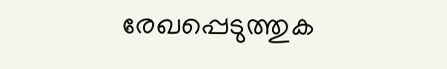രേഖപ്പെടുത്തുക